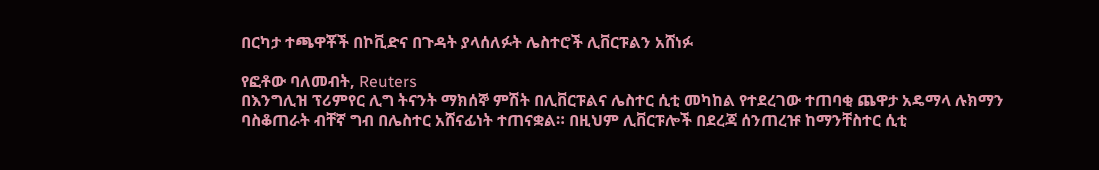በርካታ ተጫዋቾች በኮቪድና በጉዳት ያላሰለፉት ሌስተሮች ሊቨርፑልን አሸነፉ

የፎቶው ባለመብት, Reuters
በእንግሊዝ ፕሪምየር ሊግ ትናንት ማክሰኞ ምሽት በሊቨርፑልና ሌስተር ሲቲ መካከል የተደረገው ተጠባቂ ጨዋታ አዴማላ ሉክማን ባስቆጠራት ብቸኛ ግብ በሌስተር አሸናፊነት ተጠናቋል። በዚህም ሊቨርፑሎች በደረጃ ሰንጠረዡ ከማንቸስተር ሲቲ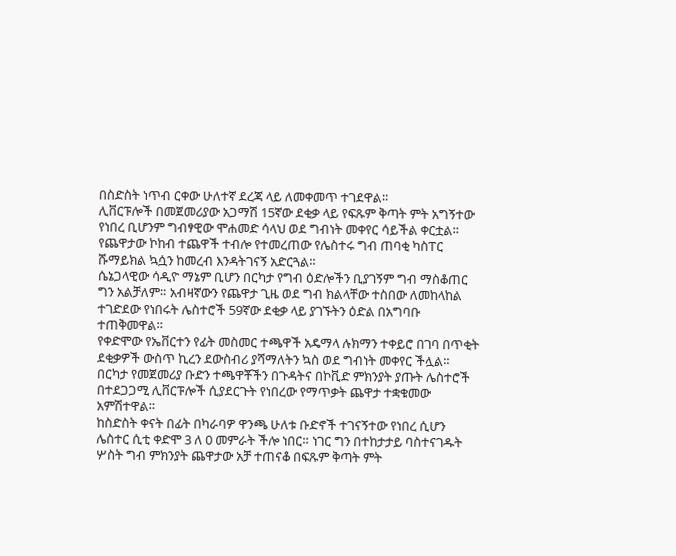በስድስት ነጥብ ርቀው ሁለተኛ ደረጃ ላይ ለመቀመጥ ተገደዋል።
ሊቨርፑሎች በመጀመሪያው አጋማሽ 15ኛው ደቂቃ ላይ የፍጹም ቅጣት ምት አግኝተው የነበረ ቢሆንም ግብፃዊው ሞሐመድ ሳላህ ወደ ግብነት መቀየር ሳይችል ቀርቷል። የጨዋታው ኮከብ ተጨዋች ተብሎ የተመረጠው የሌስተሩ ግብ ጠባቂ ካስፐር ሹማይክል ኳሷን ከመረብ እንዳትገናኝ አድርጓል።
ሴኔጋላዊው ሳዲዮ ማኔም ቢሆን በርካታ የግብ ዕድሎችን ቢያገኝም ግብ ማስቆጠር ግን አልቻለም። አብዛኛውን የጨዋታ ጊዜ ወደ ግብ ክልላቸው ተስበው ለመከላከል ተገድደው የነበሩት ሌስተሮች 59ኛው ደቂቃ ላይ ያገኙትን ዕድል በአግባቡ ተጠቅመዋል።
የቀድሞው የኤቨርተን የፊት መስመር ተጫዋች አዴማላ ሉክማን ተቀይሮ በገባ በጥቂት ደቂቃዎች ውስጥ ኪረን ደውስብሪ ያሻማለትን ኳስ ወደ ግብነት መቀየር ችሏል።
በርካታ የመጀመሪያ ቡድን ተጫዋቾችን በጉዳትና በኮቪድ ምክንያት ያጡት ሌስተሮች በተደጋጋሚ ሊቨርፑሎች ሲያደርጉት የነበረው የማጥቃት ጨዋታ ተቋቁመው አምሽተዋል።
ከስድስት ቀናት በፊት በካራባዎ ዋንጫ ሁለቱ ቡድኖች ተገናኝተው የነበረ ሲሆን ሌስተር ሲቲ ቀድሞ 3 ለ 0 መምራት ችሎ ነበር። ነገር ግን በተከታታይ ባስተናገዱት ሦስት ግብ ምክንያት ጨዋታው አቻ ተጠናቆ በፍጹም ቅጣት ምት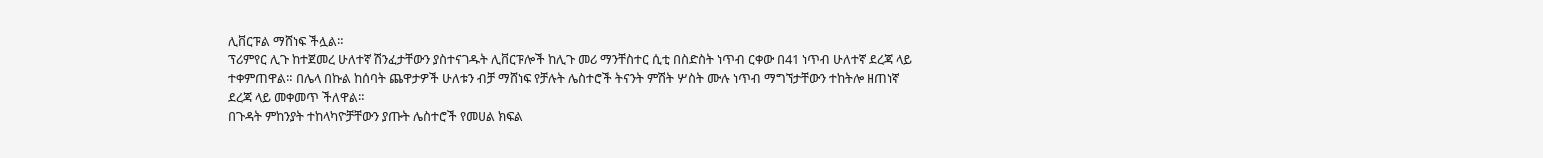ሊቨርፑል ማሸነፍ ችሏል።
ፕሪምየር ሊጉ ከተጀመረ ሁለተኛ ሽንፈታቸውን ያስተናገዱት ሊቨርፑሎች ከሊጉ መሪ ማንቸስተር ሲቲ በስድስት ነጥብ ርቀው በ41 ነጥብ ሁለተኛ ደረጃ ላይ ተቀምጠዋል። በሌላ በኩል ከሰባት ጨዋታዎች ሁለቱን ብቻ ማሸነፍ የቻሉት ሌስተሮች ትናንት ምሽት ሦስት ሙሉ ነጥብ ማግኘታቸውን ተከትሎ ዘጠነኛ ደረጃ ላይ መቀመጥ ችለዋል።
በጉዳት ምከንያት ተከላካዮቻቸውን ያጡት ሌስተሮች የመሀል ክፍል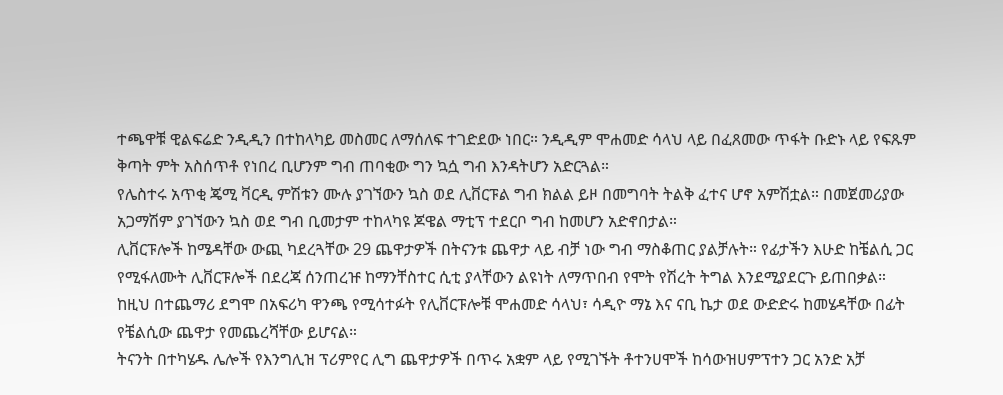ተጫዋቹ ዊልፍሬድ ንዲዲን በተከላካይ መስመር ለማሰለፍ ተገድደው ነበር። ንዲዲም ሞሐመድ ሳላህ ላይ በፈጸመው ጥፋት ቡድኑ ላይ የፍጹም ቅጣት ምት አስሰጥቶ የነበረ ቢሆንም ግብ ጠባቂው ግን ኳሷ ግብ እንዳትሆን አድርጓል።
የሌስተሩ አጥቂ ጄሚ ቫርዲ ምሽቱን ሙሉ ያገኘውን ኳስ ወደ ሊቨርፑል ግብ ክልል ይዞ በመግባት ትልቅ ፈተና ሆኖ አምሽቷል። በመጀመሪያው አጋማሽም ያገኘውን ኳስ ወደ ግብ ቢመታም ተከላካዩ ጆዌል ማቲፕ ተደርቦ ግብ ከመሆን አድኖበታል።
ሊቨርፑሎች ከሜዳቸው ውጪ ካደረጓቸው 29 ጨዋታዎች በትናንቱ ጨዋታ ላይ ብቻ ነው ግብ ማስቆጠር ያልቻሉት። የፊታችን እሁድ ከቼልሲ ጋር የሚፋለሙት ሊቨርፑሎች በደረጃ ሰንጠረዡ ከማንቸስተር ሲቲ ያላቸውን ልዩነት ለማጥበብ የሞት የሽረት ትግል እንደሚያደርጉ ይጠበቃል።
ከዚህ በተጨማሪ ደግሞ በአፍሪካ ዋንጫ የሚሳተፉት የሊቨርፑሎቹ ሞሐመድ ሳላህ፣ ሳዲዮ ማኔ እና ናቢ ኬታ ወደ ውድድሩ ከመሄዳቸው በፊት የቼልሲው ጨዋታ የመጨረሻቸው ይሆናል።
ትናንት በተካሄዱ ሌሎች የእንግሊዝ ፕሪምየር ሊግ ጨዋታዎች በጥሩ አቋም ላይ የሚገኙት ቶተንሀሞች ከሳውዝሀምፕተን ጋር አንድ አቻ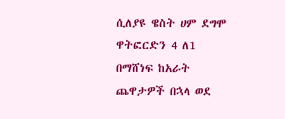ሲለያዩ ዌስት ሀም ደግሞ ዋትፎርድን 4 ለ1 በማሸነፍ ከአራት ጨዋታዎች በኋላ ወደ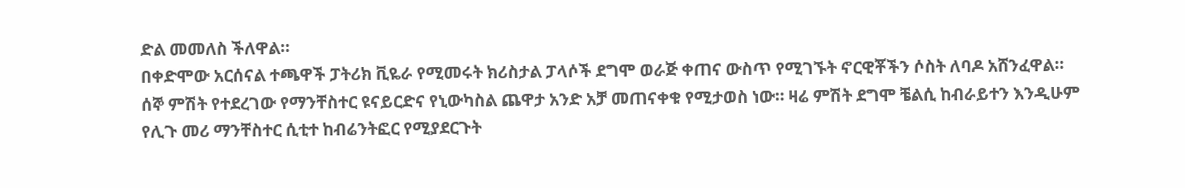ድል መመለስ ችለዋል።
በቀድሞው አርሰናል ተጫዋች ፓትሪክ ቪዬራ የሚመሩት ክሪስታል ፓላሶች ደግሞ ወራጅ ቀጠና ውስጥ የሚገኙት ኖርዊቾችን ሶስት ለባዶ አሸንፈዋል።
ሰኞ ምሽት የተደረገው የማንቸስተር ዩናይርድና የኒውካስል ጨዋታ አንድ አቻ መጠናቀቁ የሚታወስ ነው። ዛሬ ምሽት ደግሞ ቼልሲ ከብራይተን እንዲሁም የሊጉ መሪ ማንቸስተር ሲቲተ ከብሬንትፎር የሚያደርጉት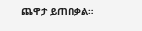ጨዋታ ይጠበቃል።